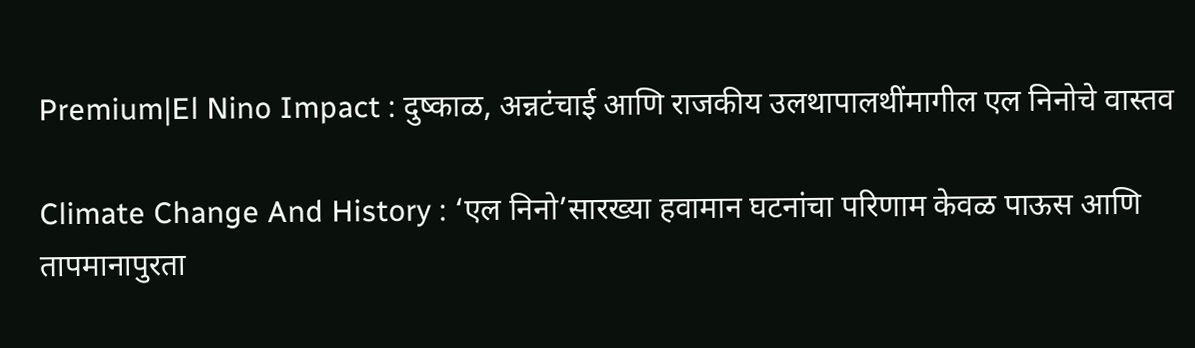Premium|El Nino Impact : दुष्काळ, अन्नटंचाई आणि राजकीय उलथापालथींमागील एल निनोचे वास्तव

Climate Change And History : ‘एल निनो’सारख्या हवामान घटनांचा परिणाम केवळ पाऊस आणि तापमानापुरता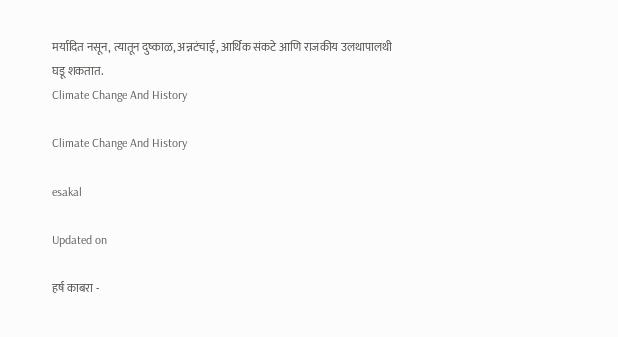मर्यादित नसून, त्यातून दुष्काळ, अन्नटंचाई, आर्थिक संकटे आणि राजकीय उलथापालथी घडू शकतात.
Climate Change And History

Climate Change And History

esakal

Updated on

हर्ष काबरा -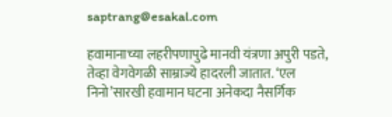saptrang@esakal.com

हवामानाच्या लहरीपणापुढे मानवी यंत्रणा अपुरी पडते, तेव्हा वेगवेगळी साम्राज्ये हादरली जातात. ‘एल निनो’सारखी हवामान घटना अनेकदा नैसर्गिक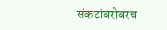संकटांबरोबरच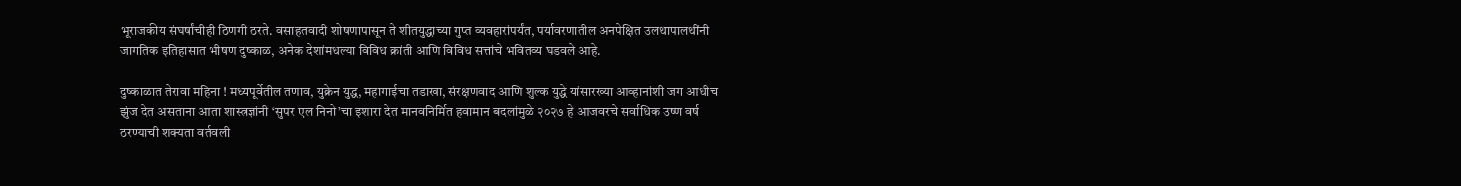भूराजकीय संघर्षांचीही ठिणगी ठरते. वसाहतवादी शोषणापासून ते शीतयुद्धाच्या गुप्त व्यवहारांपर्यंत, पर्यावरणातील अनपेक्षित उलथापालथींनी जागतिक इतिहासात भीषण दुष्काळ, अनेक देशांमधल्या विविध क्रांती आणि विविध सत्तांचे भवितव्य घडवले आहे.

दुष्काळात तेरावा महिना ! मध्यपूर्वेतील तणाव, युक्रेन युद्ध, महागाईचा तडाखा, संरक्षणवाद आणि शुल्क युद्धे यांसारख्या आव्हानांशी जग आधीच झुंज देत असताना आता शास्त्रज्ञांनी ‘सुपर एल निनो’चा इशारा देत मानवनिर्मित हवामान बदलांमुळे २०२७ हे आजवरचे सर्वाधिक उष्ण वर्ष ठरण्याची शक्यता वर्तवली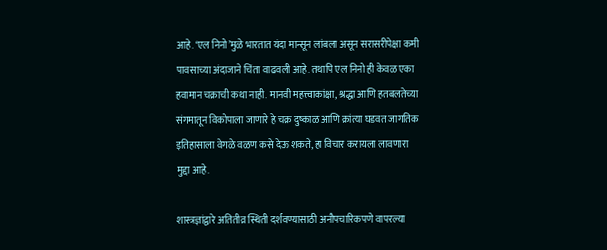आहे. ‘एल निनो’मुळे भारतात यंदा मान्सून लांबला असून सरासरीपेक्षा कमी पावसाच्या अंदाजाने चिंता वाढवली आहे. तथापि एल निनो ही केवळ एका हवामान चक्राची कथा नाही. मानवी महत्त्वाकांक्षा, श्रद्धा आणि हतबलतेच्या संगमातून विकोपाला जाणारे हे चक्र दुष्काळ आणि क्रांत्या घडवत जागतिक इतिहासाला वेगळे वळण कसे देऊ शकते, हा विचार करायला लावणारा मुद्दा आहे.

शास्त्रज्ञांद्वारे अतितीव्र स्थिती दर्शवण्यासाठी अनौपचारिकपणे वापरल्या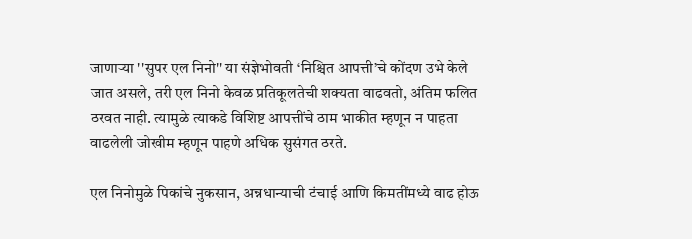जाणाऱ्या ''सुपर एल निनो'' या संज्ञेभोवती ‘निश्चित आपत्ती’चे कोंदण उभे केले जात असले, तरी एल निनो केवळ प्रतिकूलतेची शक्यता वाढवतो, अंतिम फलित ठरवत नाही. त्यामुळे त्याकडे विशिष्ट आपत्तींचे ठाम भाकीत म्हणून न पाहता वाढलेली जोखीम म्हणून पाहणे अधिक सुसंगत ठरते.

एल निनोमुळे पिकांचे नुकसान, अन्नधान्याची टंचाई आणि किमतींमध्ये वाढ होऊ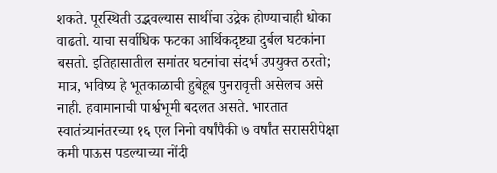शकते. पूरस्थिती उद्भवल्यास साथींचा उद्रेक होण्याचाही धोका वाढतो. याचा सर्वाधिक फटका आर्थिकदृष्ट्या दुर्बल घटकांना बसतो. इतिहासातील समांतर घटनांचा संदर्भ उपयुक्त ठरतो; मात्र, भविष्य हे भूतकाळाची हुबेहूब पुनरावृत्ती असेलच असे नाही. हवामानाची पार्श्वभूमी बदलत असते. भारतात स्वातंत्र्यानंतरच्या १६ एल निनो वर्षांपैकी ७ वर्षांत सरासरीपेक्षा कमी पाऊस पडल्याच्या नोंदी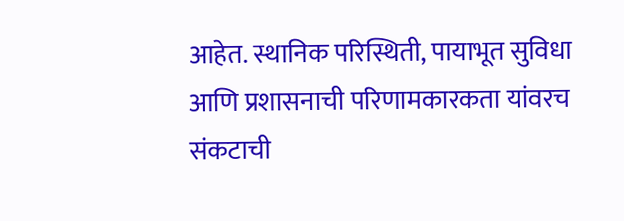आहेत. स्थानिक परिस्थिती, पायाभूत सुविधा आणि प्रशासनाची परिणामकारकता यांवरच संकटाची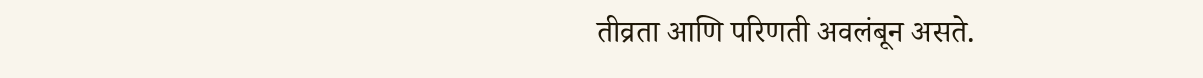तीव्रता आणि परिणती अवलंबून असते.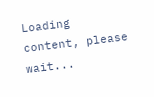Loading content, please wait...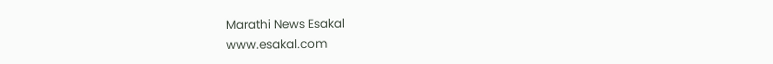Marathi News Esakal
www.esakal.com